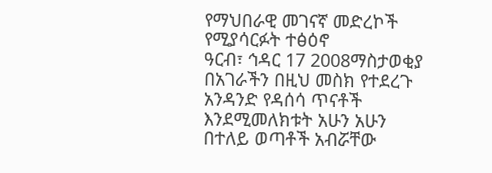የማህበራዊ መገናኛ መድረኮች የሚያሳርፉት ተፅዕኖ
ዓርብ፣ ኅዳር 17 2008ማስታወቂያ
በአገራችን በዚህ መስክ የተደረጉ አንዳንድ የዳሰሳ ጥናቶች እንደሚመለክቱት አሁን አሁን በተለይ ወጣቶች አብሯቸው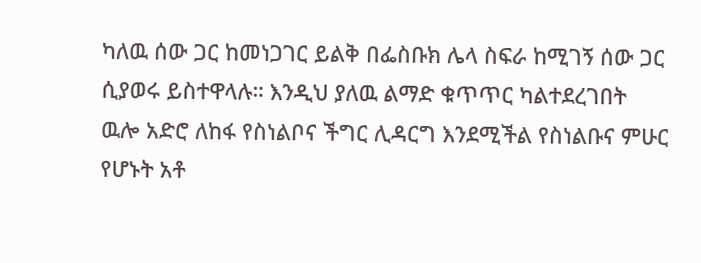ካለዉ ሰው ጋር ከመነጋገር ይልቅ በፌስቡክ ሌላ ስፍራ ከሚገኝ ሰው ጋር ሲያወሩ ይስተዋላሉ። እንዲህ ያለዉ ልማድ ቁጥጥር ካልተደረገበት ዉሎ አድሮ ለከፋ የስነልቦና ችግር ሊዳርግ እንደሚችል የስነልቡና ምሁር የሆኑት አቶ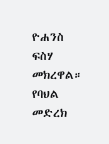ዮሐንስ ፍስሃ መክረዋል። የባህል መድረክ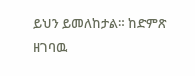ይህን ይመለከታል። ከድምጽ ዘገባዉ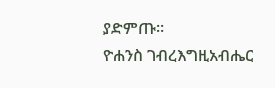ያድምጡ።
ዮሐንስ ገብረእግዚአብሔር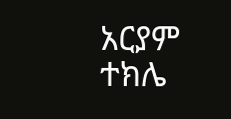አርያም ተክሌ